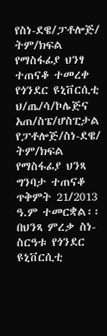የስነ-ደዌ/ፓቶሎጅ/ ትም/ክፍል የማስፋፊያ ህንፃ ተጠናቆ ተመረቀ
የጎንደር ዩኒቨርሲቲ ህ/ጤ/ሳ/ኮሌጅና አጠ/ስፔ/ሆስፒታል የፓቶሎጅ/ስነ-ደዌ/ ትም/ክፍል የማስፋፊያ ህንጻ ግንባታ ተጠናቆ ጥቅምት 21/2013 ዓ.ም ተመርቋል፡፡ በህንጻ ምረቃ ስነ-ስርዓቱ የጎንደር ዩኒቨርሲቲ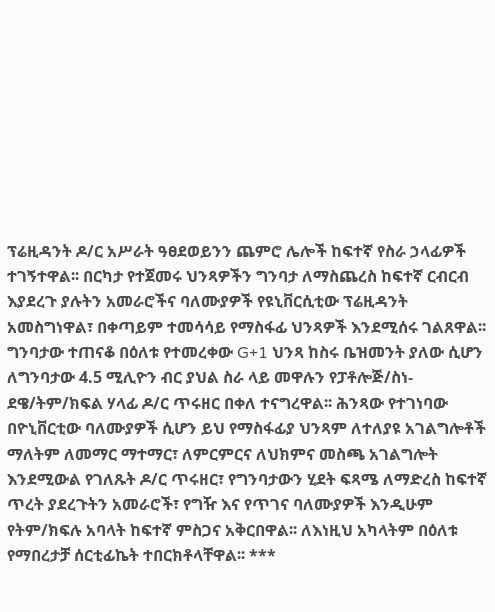ፕሬዚዳንት ዶ/ር አሥራት ዓፀደወይንን ጨምሮ ሌሎች ከፍተኛ የስራ ኃላፊዎች ተገኝተዋል፡፡ በርካታ የተጀመሩ ህንጻዎችን ግንባታ ለማስጨረስ ከፍተኛ ርብርብ እያደረጉ ያሉትን አመራሮችና ባለሙያዎች የዩኒቨርሲቲው ፕሬዚዳንት አመስግነዋል፣ በቀጣይም ተመሳሳይ የማስፋፊ ህንጻዎች እንደሚሰሩ ገልጸዋል፡፡
ግንባታው ተጠናቆ በዕለቱ የተመረቀው G+1 ህንጻ ከስሩ ቤዝመንት ያለው ሲሆን ለግንባታው 4.5 ሚሊዮን ብር ያህል ስራ ላይ መዋሉን የፓቶሎጅ/ስነ-ደዌ/ትም/ክፍል ሃላፊ ዶ/ር ጥሩዘር በቀለ ተናግረዋል፡፡ ሕንጻው የተገነባው በዮኒቨርቲው ባለሙያዎች ሲሆን ይህ የማስፋፊያ ህንጻም ለተለያዩ አገልግሎቶች ማለትም ለመማር ማተማር፣ ለምርምርና ለህክምና መስጫ አገልግሎት እንደሚውል የገለጹት ዶ/ር ጥሩዘር፣ የግንባታውን ሂደት ፍጻሜ ለማድረስ ከፍተኛ ጥረት ያደረጉትን አመራሮች፣ የግዥ እና የጥገና ባለሙያዎች እንዲሁም የትም/ክፍሉ አባላት ከፍተኛ ምስጋና አቅርበዋል፡፡ ለእነዚህ አካላትም በዕለቱ የማበረታቻ ሰርቲፊኬት ተበርክቶላቸዋል፡፡ ***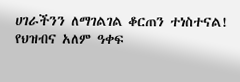ሀገራችንን ለማገልገል ቆርጠን ተነስተናል!
የህዝብና አለም ዓቀፍ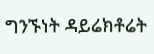ግንኙነት ዳይሬክቶሬት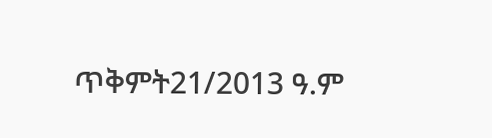ጥቅምት21/2013 ዓ.ም